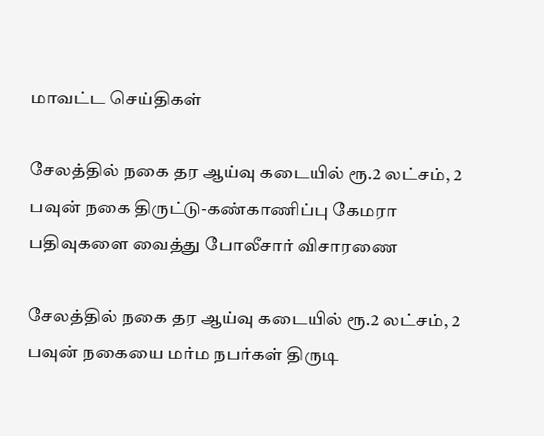மாவட்ட செய்திகள்

சேலத்தில் நகை தர ஆய்வு கடையில் ரூ.2 லட்சம், 2 பவுன் நகை திருட்டு-கண்காணிப்பு கேமரா பதிவுகளை வைத்து போலீசார் விசாரணை

சேலத்தில் நகை தர ஆய்வு கடையில் ரூ.2 லட்சம், 2 பவுன் நகையை மர்ம நபர்கள் திருடி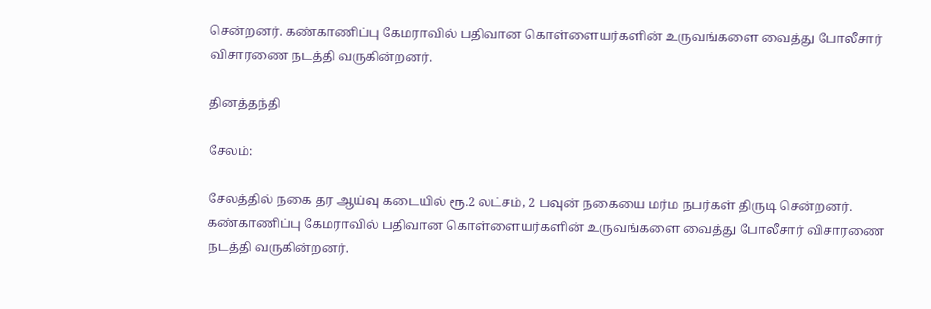சென்றனர். கண்காணிப்பு கேமராவில் பதிவான கொள்ளையர்களின் உருவங்களை வைத்து போலீசார் விசாரணை நடத்தி வருகின்றனர்.

தினத்தந்தி

சேலம்:

சேலத்தில் நகை தர ஆய்வு கடையில் ரூ.2 லட்சம், 2 பவுன் நகையை மர்ம நபர்கள் திருடி சென்றனர். கண்காணிப்பு கேமராவில் பதிவான கொள்ளையர்களின் உருவங்களை வைத்து போலீசார் விசாரணை நடத்தி வருகின்றனர்.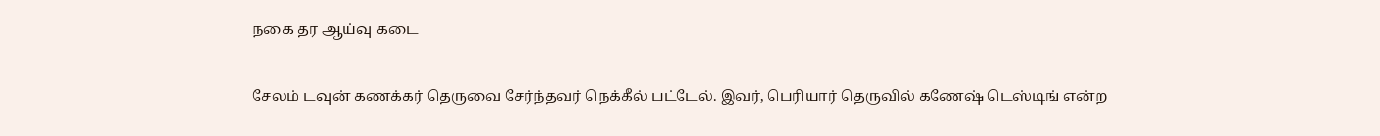நகை தர ஆய்வு கடை

சேலம் டவுன் கணக்கர் தெருவை சேர்ந்தவர் நெக்கீல் பட்டேல். இவர், பெரியார் தெருவில் கணேஷ் டெஸ்டிங் என்ற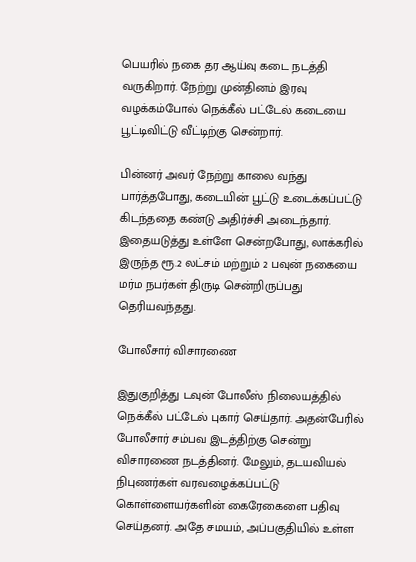பெயரில் நகை தர ஆய்வு கடை நடத்தி வருகிறார். நேற்று முன்தினம் இரவு வழக்கம்போல் நெக்கீல் பட்டேல் கடையை பூட்டிவிட்டு வீட்டிற்கு சென்றார்.

பின்னர் அவர் நேற்று காலை வந்து பார்த்தபோது, கடையின் பூட்டு உடைக்கப்பட்டு கிடந்ததை கண்டு அதிர்ச்சி அடைந்தார். இதையடுத்து உள்ளே சென்றபோது, லாக்கரில் இருந்த ரூ.2 லட்சம் மற்றும் 2 பவுன் நகையை மர்ம நபர்கள் திருடி சென்றிருப்பது தெரியவந்தது.

போலீசார் விசாரணை

இதுகுறித்து டவுன் போலீஸ் நிலையத்தில் நெக்கீல் பட்டேல் புகார் செய்தார். அதன்பேரில் போலீசார் சம்பவ இடத்திற்கு சென்று விசாரணை நடத்தினர். மேலும், தடயவியல் நிபுணர்கள் வரவழைக்கப்பட்டு கொள்ளையர்களின் கைரேகைளை பதிவு செய்தனர். அதே சமயம், அப்பகுதியில் உள்ள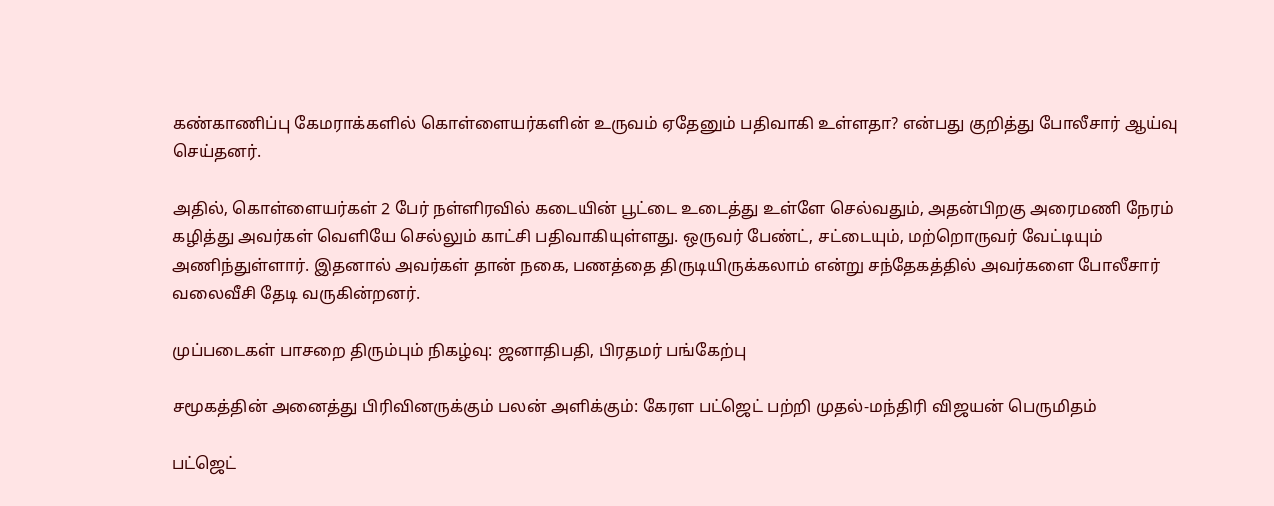கண்காணிப்பு கேமராக்களில் கொள்ளையர்களின் உருவம் ஏதேனும் பதிவாகி உள்ளதா? என்பது குறித்து போலீசார் ஆய்வு செய்தனர்.

அதில், கொள்ளையர்கள் 2 பேர் நள்ளிரவில் கடையின் பூட்டை உடைத்து உள்ளே செல்வதும், அதன்பிறகு அரைமணி நேரம் கழித்து அவர்கள் வெளியே செல்லும் காட்சி பதிவாகியுள்ளது. ஒருவர் பேண்ட், சட்டையும், மற்றொருவர் வேட்டியும் அணிந்துள்ளார். இதனால் அவர்கள் தான் நகை, பணத்தை திருடியிருக்கலாம் என்று சந்தேகத்தில் அவர்களை போலீசார் வலைவீசி தேடி வருகின்றனர்.

முப்படைகள் பாசறை திரும்பும் நிகழ்வு: ஜனாதிபதி, பிரதமர் பங்கேற்பு

சமூகத்தின் அனைத்து பிரிவினருக்கும் பலன் அளிக்கும்: கேரள பட்ஜெட் பற்றி முதல்-மந்திரி விஜயன் பெருமிதம்

பட்ஜெட்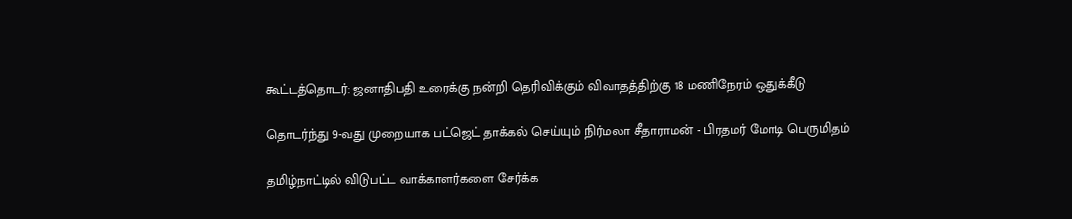கூட்டத்தொடர்: ஜனாதிபதி உரைக்கு நன்றி தெரிவிக்கும் விவாதத்திற்கு 18 மணிநேரம் ஒதுக்கீடு

தொடர்ந்து 9-வது முறையாக பட்ஜெட் தாக்கல் செய்யும் நிர்மலா சீதாராமன் - பிரதமர் மோடி பெருமிதம்

தமிழ்நாட்டில் விடுபட்ட வாக்காளர்களை சேர்க்க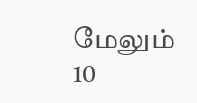மேலும் 10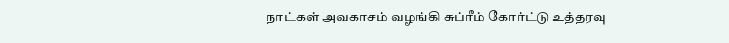நாட்கள் அவகாசம் வழங்கி சுப்ரீம் கோர்ட்டு உத்தரவு